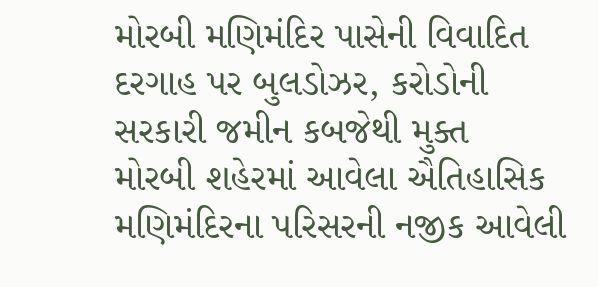મોરબી મણિમંદિર પાસેની વિવાદિત દરગાહ પર બુલડોઝર, કરોડોની સરકારી જમીન કબજેથી મુક્ત
મોરબી શહેરમાં આવેલા ઐતિહાસિક મણિમંદિરના પરિસરની નજીક આવેલી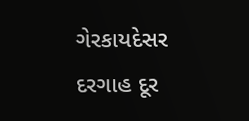ગેરકાયદેસર દરગાહ દૂર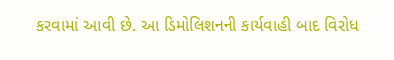કરવામાં આવી છે. આ ડિમોલિશનની કાર્યવાહી બાદ વિરોધ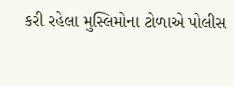કરી રહેલા મુસ્લિમોના ટોળાએ પોલીસ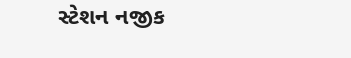સ્ટેશન નજીક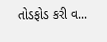તોડફોડ કરી વ...